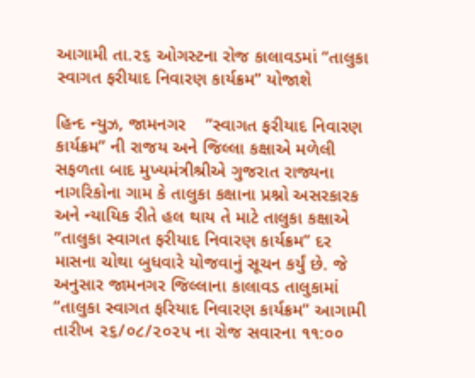આગામી તા.૨૬ ઓગસ્ટના રોજ કાલાવડમાં “તાલુકા સ્વાગત ફરીયાદ નિવારણ કાર્યક્રમ” યોજાશે

હિન્દ ન્યુઝ, જામનગર    ”સ્વાગત ફરીયાદ નિવારણ કાર્યક્રમ” ની રાજય અને જિલ્લા કક્ષાએ મળેલી સફળતા બાદ મુખ્યમંત્રીશ્રીએ ગુજરાત રાજ્યના નાગરિકોના ગામ કે તાલુકા કક્ષાના પ્રશ્નો અસરકારક અને ન્યાયિક રીતે હલ થાય તે માટે તાલુકા કક્ષાએ ”તાલુકા સ્વાગત ફરીયાદ નિવારણ કાર્યક્રમ” દર માસના ચોથા બુધવારે યોજવાનું સૂચન કર્યું છે. જે અનુસાર જામનગર જિલ્લાના કાલાવડ તાલુકામાં ”તાલુકા સ્વાગત ફરિયાદ નિવારણ કાર્યક્રમ” આગામી તારીખ ૨૬/૦૮/૨૦૨૫ ના રોજ સવારના ૧૧:૦૦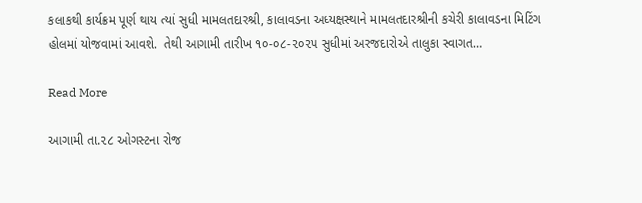કલાકથી કાર્યક્રમ પૂર્ણ થાય ત્યાં સુધી મામલતદારશ્રી, કાલાવડના અધ્યક્ષસ્થાને મામલતદારશ્રીની કચેરી કાલાવડના મિટિંગ હોલમાં યોજવામાં આવશે.  તેથી આગામી તારીખ ૧૦-૦૮-૨૦૨૫ સુધીમાં અરજદારોએ તાલુકા સ્વાગત…

Read More

આગામી તા.૨૮ ઓગસ્ટના રોજ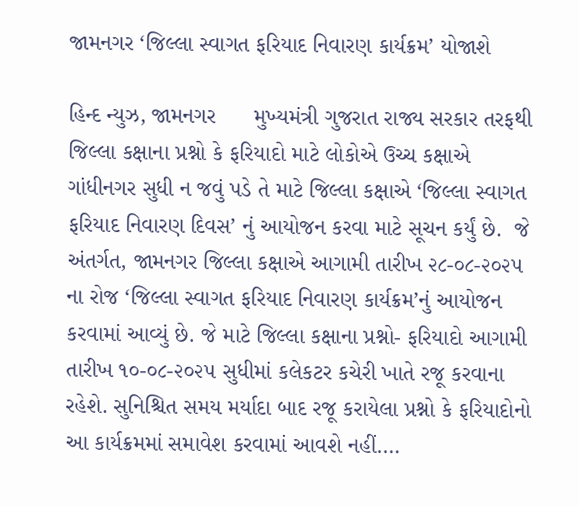જામનગર ‘જિલ્લા સ્વાગત ફરિયાદ નિવારણ કાર્યક્રમ’ યોજાશે

હિન્દ ન્યુઝ, જામનગર      મુખ્યમંત્રી ગુજરાત રાજ્ય સરકાર તરફથી જિલ્લા કક્ષાના પ્રશ્નો કે ફરિયાદો માટે લોકોએ ઉચ્ચ કક્ષાએ ગાંધીનગર સુધી ન જવું પડે તે માટે જિલ્લા કક્ષાએ ‘જિલ્લા સ્વાગત ફરિયાદ નિવારણ દિવસ’ નું આયોજન કરવા માટે સૂચન કર્યું છે.  જે અંતર્ગત, જામનગર જિલ્લા કક્ષાએ આગામી તારીખ ૨૮-૦૮-૨૦૨૫ ના રોજ ‘જિલ્લા સ્વાગત ફરિયાદ નિવારણ કાર્યક્રમ’નું આયોજન કરવામાં આવ્યું છે. જે માટે જિલ્લા કક્ષાના પ્રશ્નો- ફરિયાદો આગામી તારીખ ૧૦-૦૮-૨૦૨૫ સુધીમાં કલેકટર કચેરી ખાતે રજૂ કરવાના રહેશે. સુનિશ્ચિત સમય મર્યાદા બાદ રજૂ કરાયેલા પ્રશ્નો કે ફરિયાદોનો આ કાર્યક્રમમાં સમાવેશ કરવામાં આવશે નહીં.…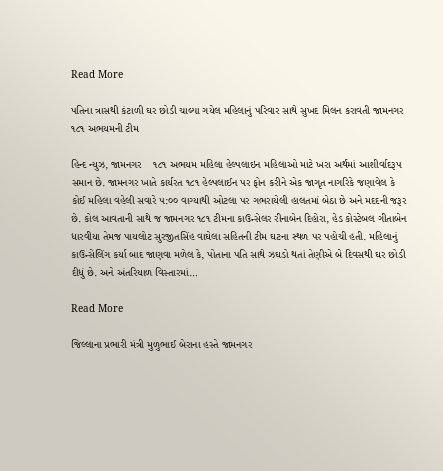Read More

પતિના ત્રાસથી કંટાળી ઘર છોડી ચાલ્યા ગયેલ મહિલાનું પરિવાર સાથે સુખદ મિલન કરાવતી જામનગર ૧૮૧ અભયમની ટીમ

હિન્દ ન્યુઝ, જામનગર    ૧૮૧ અભયમ મહિલા હેલ્પલાઇન મહિલાઓ માટે ખરા અર્થમાં આશીર્વાદરૂપ સમાન છે. જામનગર ખાતે કાર્યરત ૧૮૧ હેલ્પલાઈન પર ફોન કરીને એક જાગૃત નાગરિકે જણાવેલ કે કોઈ મહિલા વહેલી સવારે ૫:૦૦ વાગ્યાથી ઓટલા પર ગભરાયેલી હાલતમાં બેઠા છે અને મદદની જરૂર છે. કોલ આવતાની સાથે જ જામનગર ૧૮૧ ટીમના કાઉન્સેલર રીનાબેન દિહોરા, હેડ કોસ્ટેબલ ગીતાબેન ધારવીયા તેમજ પાયલોટ સુરજીતસિંહ વાઘેલા સહિતની ટીમ ઘટના સ્થળ પર પહોચી હતી. મહિલાનું કાઉન્સેલિંગ કર્યા બાદ જાણવા મળેલ કે, પોતાના પતિ સાથે ઝઘડો થતાં તેણીએ બે દિવસથી ઘર છોડી દીધું છે. અને અંતરિયાળ વિસ્તારમાં…

Read More

જિલ્લાના પ્રભારી મંત્રી મુળુભાઈ બેરાના હસ્તે જામનગર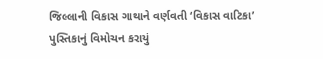જિલ્લાની વિકાસ ગાથાને વર્ણવતી ‘વિકાસ વાટિકા’ પુસ્તિકાનું વિમોચન કરાયું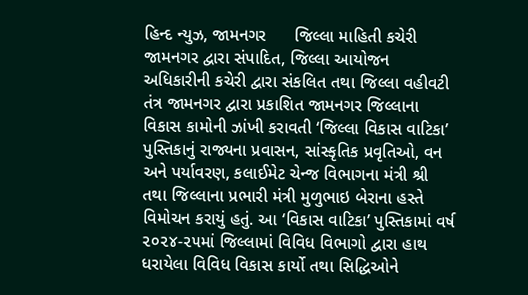હિન્દ ન્યુઝ, જામનગર      જિલ્લા માહિતી કચેરી જામનગર દ્વારા સંપાદિત, જિલ્લા આયોજન અધિકારીની કચેરી દ્વારા સંકલિત તથા જિલ્લા વહીવટી તંત્ર જામનગર દ્વારા પ્રકાશિત જામનગર જિલ્લાના વિકાસ કામોની ઝાંખી કરાવતી ‘જિલ્લા વિકાસ વાટિકા’ પુસ્તિકાનું રાજ્યના પ્રવાસન, સાંસ્કૃતિક પ્રવૃતિઓ, વન અને પર્યાવરણ, કલાઈમેટ ચેન્જ વિભાગના મંત્રી શ્રી તથા જિલ્લાના પ્રભારી મંત્રી મુળુભાઇ બેરાના હસ્તે વિમોચન કરાયું હતું. આ ‘વિકાસ વાટિકા’ પુસ્તિકામાં વર્ષ ૨૦૨૪-૨૫માં જિલ્લામાં વિવિધ વિભાગો દ્વારા હાથ ધરાયેલા વિવિધ વિકાસ કાર્યો તથા સિદ્ધિઓને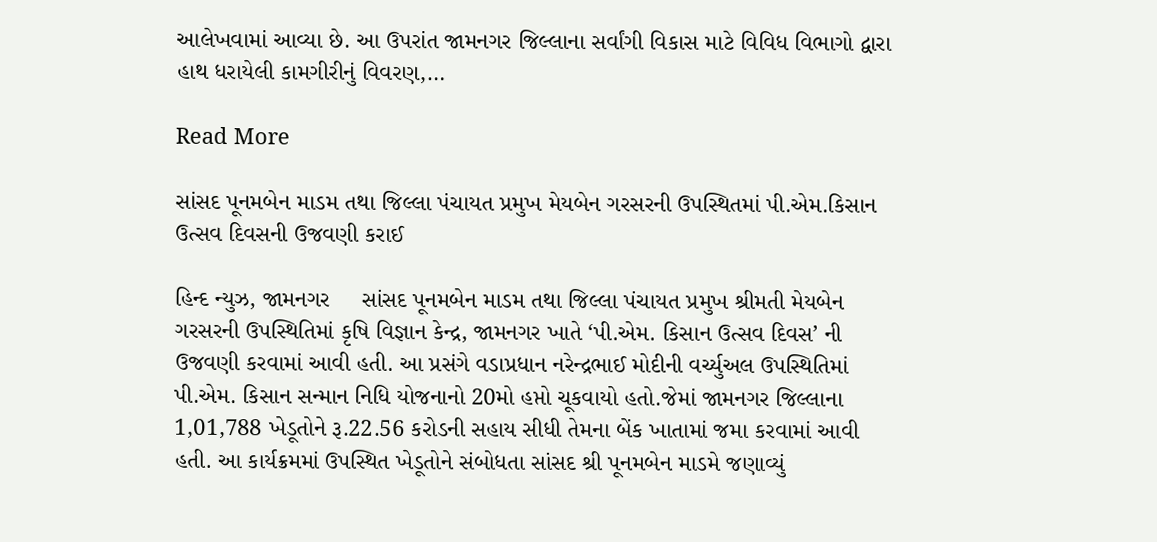આલેખવામાં આવ્યા છે. આ ઉપરાંત જામનગર જિલ્લાના સર્વાંગી વિકાસ માટે વિવિધ વિભાગો દ્વારા હાથ ધરાયેલી કામગીરીનું વિવરણ,…

Read More

સાંસદ પૂનમબેન માડમ તથા જિલ્લા પંચાયત પ્રમુખ મેયબેન ગરસરની ઉપસ્થિતમાં પી.એમ.કિસાન ઉત્સવ દિવસની ઉજવણી કરાઈ

હિન્દ ન્યુઝ, જામનગર     સાંસદ પૂનમબેન માડમ તથા જિલ્લા પંચાયત પ્રમુખ શ્રીમતી મેયબેન ગરસરની ઉપસ્થિતિમાં કૃષિ વિજ્ઞાન કેન્દ્ર, જામનગર ખાતે ‘પી.એમ. કિસાન ઉત્સવ દિવસ’ ની ઉજવણી કરવામાં આવી હતી. આ પ્રસંગે વડાપ્રધાન નરેન્દ્રભાઈ મોદીની વર્ચ્યુઅલ ઉપસ્થિતિમાં પી.એમ. કિસાન સન્માન નિધિ યોજનાનો 20મો હપ્તો ચૂકવાયો હતો.જેમાં જામનગર જિલ્લાના 1,01,788 ખેડૂતોને રૂ.22.56 કરોડની સહાય સીધી તેમના બેંક ખાતામાં જમા કરવામાં આવી હતી. આ કાર્યક્રમમાં ઉપસ્થિત ખેડૂતોને સંબોધતા સાંસદ શ્રી પૂનમબેન માડમે જણાવ્યું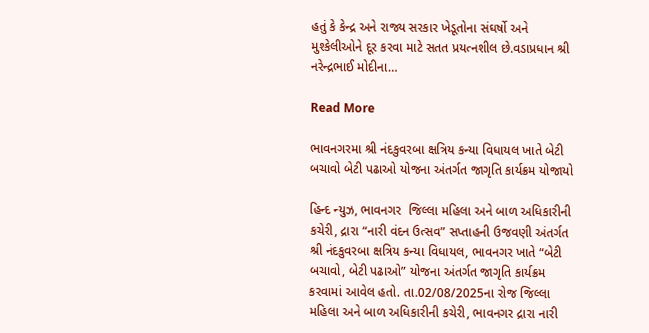હતું કે કેન્દ્ર અને રાજ્ય સરકાર ખેડૂતોના સંઘર્ષો અને મુશ્કેલીઓને દૂર કરવા માટે સતત પ્રયત્નશીલ છે.વડાપ્રધાન શ્રી નરેન્દ્રભાઈ મોદીના…

Read More

ભાવનગરમા શ્રી નંદકુવરબા ક્ષત્રિય કન્યા વિધાયલ ખાતે બેટી બચાવો બેટી પઢાઓ યોજના અંતર્ગત જાગૃતિ કાર્યક્રમ યોજાયો

હિન્દ ન્યુઝ, ભાવનગર  જિલ્લા મહિલા અને બાળ અધિકારીની કચેરી, દ્રારા “નારી વંદન ઉત્સવ” સપ્તાહની ઉજવણી અંતર્ગત શ્રી નંદકુવરબા ક્ષત્રિય કન્યા વિધાયલ, ભાવનગર ખાતે “બેટી બચાવો, બેટી પઢાઓ” યોજના અંતર્ગત જાગૃતિ કાર્યક્રમ કરવામાં આવેલ હતો. તા.02/08/2025ના રોજ જિલ્લા મહિલા અને બાળ અધિકારીની કચેરી, ભાવનગર દ્રારા નારી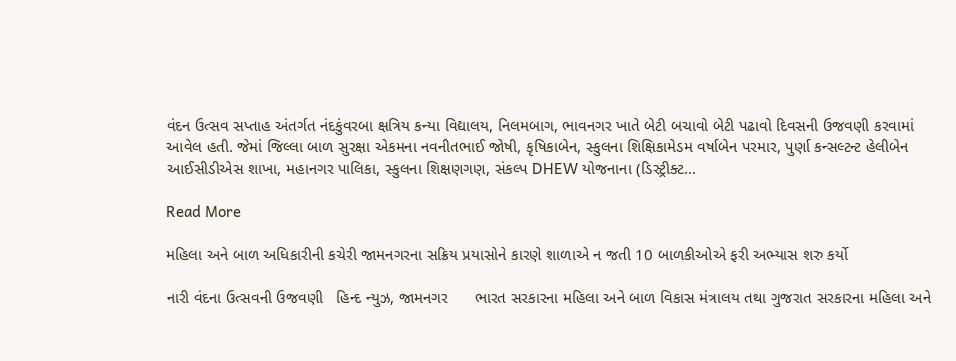વંદન ઉત્સવ સપ્તાહ અંતર્ગત નંદકુંવરબા ક્ષત્રિય કન્યા વિદ્યાલય, નિલમબાગ, ભાવનગર ખાતે બેટી બચાવો બેટી પઢાવો દિવસની ઉજવણી કરવામાં આવેલ હતી. જેમાં જિલ્લા બાળ સુરક્ષા એકમના નવનીતભાઈ જોષી, કૃષિકાબેન, સ્કુલના શિક્ષિકામેડમ વર્ષાબેન પરમાર, પુર્ણા કન્સલ્ટન્ટ હેલીબેન આઈસીડીએસ શાખા, મહાનગર પાલિકા, સ્કુલના શિક્ષણગણ, સંકલ્પ DHEW યોજનાના (ડિસ્ટ્રીક્ટ…

Read More

મહિલા અને બાળ અધિકારીની કચેરી જામનગરના સક્રિય પ્રયાસોને કારણે શાળાએ ન જતી 10 બાળકીઓએ ફરી અભ્યાસ શરુ કર્યો

નારી વંદના ઉત્સવની ઉજવણી   હિન્દ ન્યુઝ, જામનગર      ભારત સરકારના મહિલા અને બાળ વિકાસ મંત્રાલય તથા ગુજરાત સરકારના મહિલા અને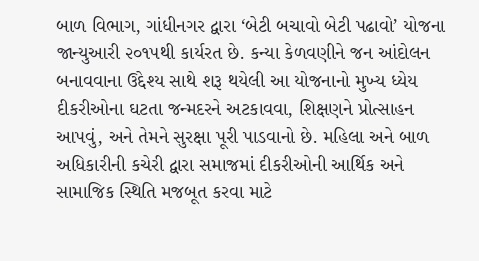બાળ વિભાગ, ગાંધીનગર દ્વારા ‘બેટી બચાવો બેટી પઢાવો’ યોજના જાન્યુઆરી ૨૦૧૫થી કાર્યરત છે. કન્યા કેળવણીને જન આંદોલન બનાવવાના ઉદ્દેશ્ય સાથે શરૂ થયેલી આ યોજનાનો મુખ્ય ધ્યેય દીકરીઓના ઘટતા જન્મદરને અટકાવવા, શિક્ષણને પ્રોત્સાહન આપવું, અને તેમને સુરક્ષા પૂરી પાડવાનો છે. મહિલા અને બાળ અધિકારીની કચેરી દ્વારા સમાજમાં દીકરીઓની આર્થિક અને સામાજિક સ્થિતિ મજબૂત કરવા માટે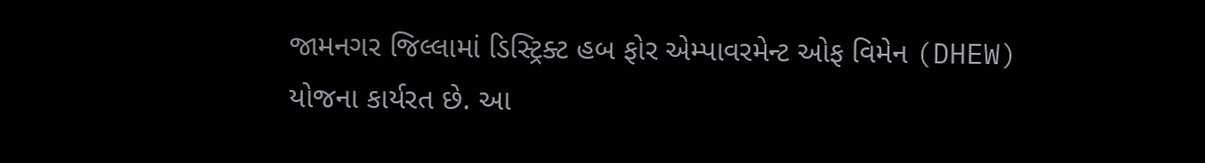જામનગર જિલ્લામાં ડિસ્ટ્રિક્ટ હબ ફોર એમ્પાવરમેન્ટ ઓફ વિમેન (DHEW) યોજના કાર્યરત છે. આ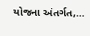યોજના અંતર્ગત,…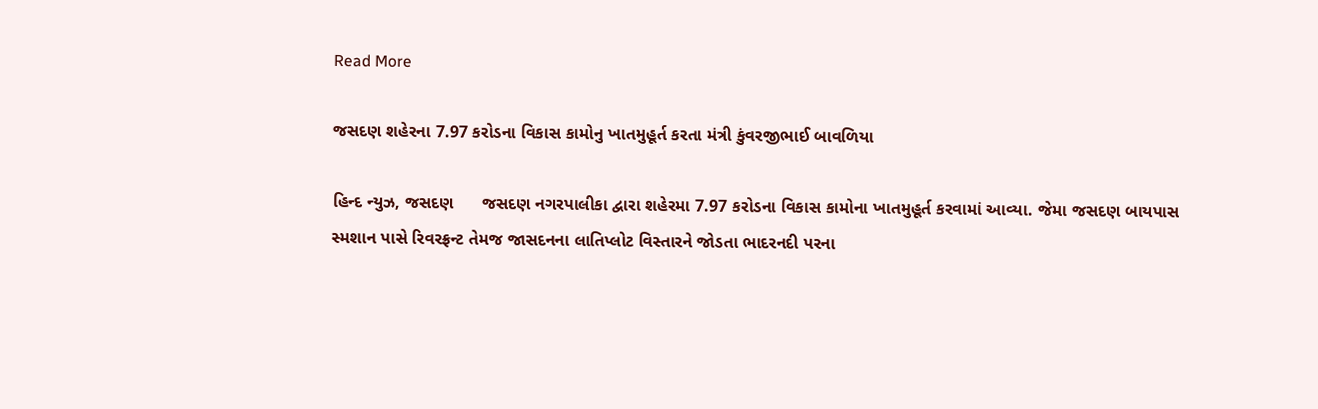Read More

જસદણ શહેરના 7.97 કરોડના વિકાસ કામોનુ ખાતમુહૂર્ત કરતા મંત્રી કુંવરજીભાઈ બાવળિયા

હિન્દ ન્યુઝ, જસદણ      જસદણ નગરપાલીકા દ્વારા શહેરમા 7.97 કરોડના વિકાસ કામોના ખાતમુહૂર્ત કરવામાં આવ્યા. જેમા જસદણ બાયપાસ સ્મશાન પાસે રિવરફ્રન્ટ તેમજ જાસદનના લાતિપ્લોટ વિસ્તારને જોડતા ભાદરનદી પરના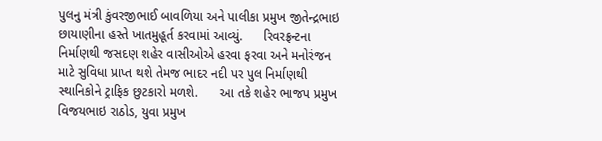પુલનુ મંત્રી કુંવરજીભાઈ બાવળિયા અને પાલીકા પ્રમુખ જીતેન્દ્રભાઇ છાયાણીના હસ્તે ખાતમુહૂર્ત કરવામાં આવ્યું.      રિવરફ્રન્ટના નિર્માણથી જસદણ શહેર વાસીઓએ હરવા ફરવા અને મનોરંજન માટે સુવિધા પ્રાપ્ત થશે તેમજ ભાદર નદી પર પુલ નિર્માણથી સ્થાનિકોને ટ્રાફિક છુટકારો મળશે.      આ તકે શહેર ભાજપ પ્રમુખ વિજયભાઇ રાઠોડ, યુવા પ્રમુખ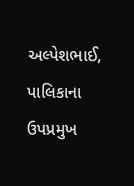અલ્પેશભાઈ, પાલિકાના ઉપપ્રમુખ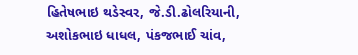હિતેષભાઇ થડેસ્વર, જે.ડી.ઢોલરિયાની, અશોકભાઇ ધાધલ, પંકજભાઈ ચાંવ,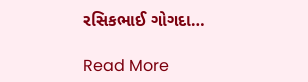રસિકભાઈ ગોગદા…

Read More